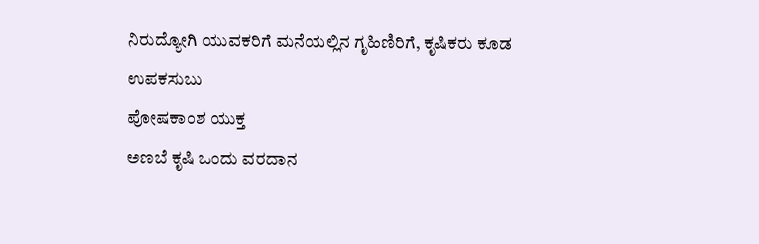ನಿರುದ್ಯೋಗಿ ಯುವಕರಿಗೆ ಮನೆಯಲ್ಲಿನ ಗೃಹಿಣಿರಿಗೆ, ಕೃಷಿಕರು ಕೂಡ ಉಪಕಸುಬು
ಪೋಷಕಾಂಶ ಯುಕ್ತ
ಅಣಬೆ ಕೃಷಿ ಒಂದು ವರದಾನ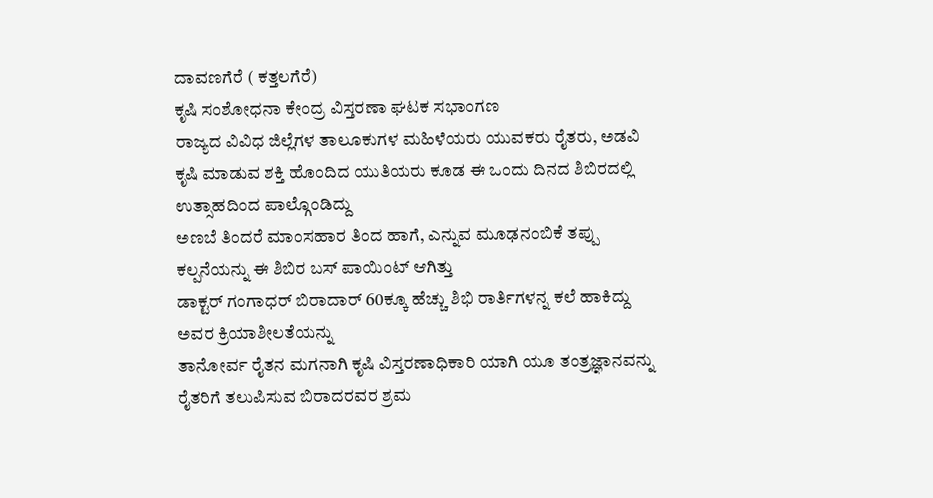ದಾವಣಗೆರೆ ( ಕತ್ತಲಗೆರೆ)
ಕೃಷಿ ಸಂಶೋಧನಾ ಕೇಂದ್ರ ವಿಸ್ತರಣಾ ಘಟಕ ಸಭಾಂಗಣ
ರಾಜ್ಯದ ವಿವಿಧ ಜಿಲ್ಲೆಗಳ ತಾಲೂಕುಗಳ ಮಹಿಳೆಯರು ಯುವಕರು ರೈತರು, ಅಡವಿ ಕೃಷಿ ಮಾಡುವ ಶಕ್ತಿ ಹೊಂದಿದ ಯುತಿಯರು ಕೂಡ ಈ ಒಂದು ದಿನದ ಶಿಬಿರದಲ್ಲಿ ಉತ್ಸಾಹದಿಂದ ಪಾಲ್ಗೊಂಡಿದ್ದು
ಅಣಬೆ ತಿಂದರೆ ಮಾಂಸಹಾರ ತಿಂದ ಹಾಗೆ, ಎನ್ನುವ ಮೂಢನಂಬಿಕೆ ತಪ್ಪು ಕಲ್ಪನೆಯನ್ನು ಈ ಶಿಬಿರ ಬಸ್ ಪಾಯಿಂಟ್ ಆಗಿತ್ತು
ಡಾಕ್ಟರ್ ಗಂಗಾಧರ್ ಬಿರಾದಾರ್ 60ಕ್ಕೂ ಹೆಚ್ಚು ಶಿಭಿ ರಾರ್ತಿಗಳನ್ನ ಕಲೆ ಹಾಕಿದ್ದು ಅವರ ಕ್ರಿಯಾಶೀಲತೆಯನ್ನು
ತಾನೋರ್ವ ರೈತನ ಮಗನಾಗಿ ಕೃಷಿ ವಿಸ್ತರಣಾಧಿಕಾರಿ ಯಾಗಿ ಯೂ ತಂತ್ರಜ್ಞಾನವನ್ನು ರೈತರಿಗೆ ತಲುಪಿಸುವ ಬಿರಾದರವರ ಶ್ರಮ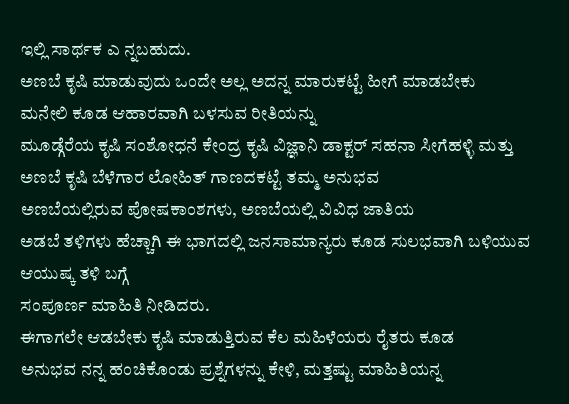ಇಲ್ಲಿ ಸಾರ್ಥಕ ಎ ನ್ನಬಹುದು.
ಅಣಬೆ ಕೃಷಿ ಮಾಡುವುದು ಒಂದೇ ಅಲ್ಲ ಅದನ್ನ ಮಾರುಕಟ್ಟೆ ಹೀಗೆ ಮಾಡಬೇಕು
ಮನೇಲಿ ಕೂಡ ಆಹಾರವಾಗಿ ಬಳಸುವ ರೀತಿಯನ್ನು
ಮೂಡ್ಗೆರೆಯ ಕೃಷಿ ಸಂಶೋಧನೆ ಕೇಂದ್ರ ಕೃಷಿ ವಿಜ್ಞಾನಿ ಡಾಕ್ಟರ್ ಸಹನಾ ಸೀಗೆಹಳ್ಳಿ ಮತ್ತು ಅಣಬೆ ಕೃಷಿ ಬೆಳೆಗಾರ ಲೋಹಿತ್ ಗಾಣದಕಟ್ಟೆ ತಮ್ಮ ಅನುಭವ
ಅಣಬೆಯಲ್ಲಿರುವ ಪೋಷಕಾಂಶಗಳು, ಅಣಬೆಯಲ್ಲಿ ವಿವಿಧ ಜಾತಿಯ
ಅಡಬೆ ತಳಿಗಳು ಹೆಚ್ಚಾಗಿ ಈ ಭಾಗದಲ್ಲಿ ಜನಸಾಮಾನ್ಯರು ಕೂಡ ಸುಲಭವಾಗಿ ಬಳಿಯುವ ಆಯುಷ್ಕ ತಳಿ ಬಗ್ಗೆ
ಸಂಪೂರ್ಣ ಮಾಹಿತಿ ನೀಡಿದರು.
ಈಗಾಗಲೇ ಆಡಬೇಕು ಕೃಷಿ ಮಾಡುತ್ತಿರುವ ಕೆಲ ಮಹಿಳೆಯರು ರೈತರು ಕೂಡ
ಅನುಭವ ನನ್ನ ಹಂಚಿಕೊಂಡು ಪ್ರಶ್ನೆಗಳನ್ನು ಕೇಳಿ, ಮತ್ತಷ್ಟು ಮಾಹಿತಿಯನ್ನ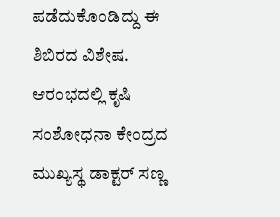ಪಡೆದುಕೊಂಡಿದ್ದು ಈ ಶಿಬಿರದ ವಿಶೇಷ.
ಆರಂಭದಲ್ಲಿ ಕೃಷಿ ಸಂಶೋಧನಾ ಕೇಂದ್ರದ ಮುಖ್ಯಸ್ಥ ಡಾಕ್ಟರ್ ಸಣ್ಣ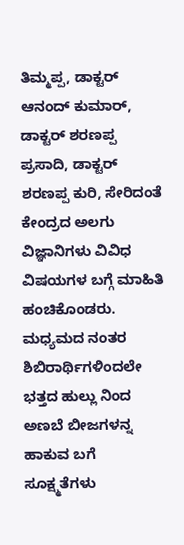ತಿಮ್ಮಪ್ಪ, ಡಾಕ್ಟರ್ ಆನಂದ್ ಕುಮಾರ್, ಡಾಕ್ಟರ್ ಶರಣಪ್ಪ ಪ್ರಸಾದಿ, ಡಾಕ್ಟರ್ ಶರಣಪ್ಪ ಕುರಿ, ಸೇರಿದಂತೆ ಕೇಂದ್ರದ ಅಲಗು ವಿಜ್ಞಾನಿಗಳು ವಿವಿಧ ವಿಷಯಗಳ ಬಗ್ಗೆ ಮಾಹಿತಿ ಹಂಚಿಕೊಂಡರು.
ಮಧ್ಯಮದ ನಂತರ ಶಿಬಿರಾರ್ಥಿಗಳಿಂದಲೇ ಭತ್ತದ ಹುಲ್ಲು ನಿಂದ ಅಣಬೆ ಬೀಜಗಳನ್ನ ಹಾಕುವ ಬಗೆ
ಸೂಕ್ಷ್ಮತೆಗಳು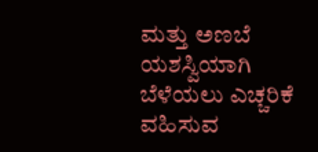ಮತ್ತು ಅಣಬೆ ಯಶಸ್ವಿಯಾಗಿ ಬೆಳೆಯಲು ಎಚ್ಚರಿಕೆ ವಹಿಸುವ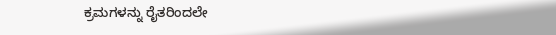ಕ್ರಮಗಳನ್ನು ರೈತರಿಂದಲೇ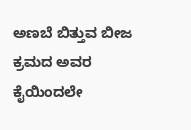ಅಣಬೆ ಬಿತ್ತುವ ಬೀಜ ಕ್ರಮದ ಅವರ ಕೈಯಿಂದಲೇ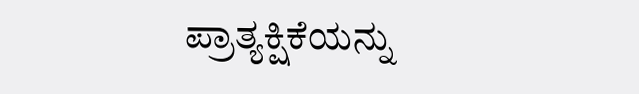ಪ್ರಾತ್ಯಕ್ಷಿಕೆಯನ್ನು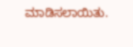ಮಾಡಿಸಲಾಯಿತು.